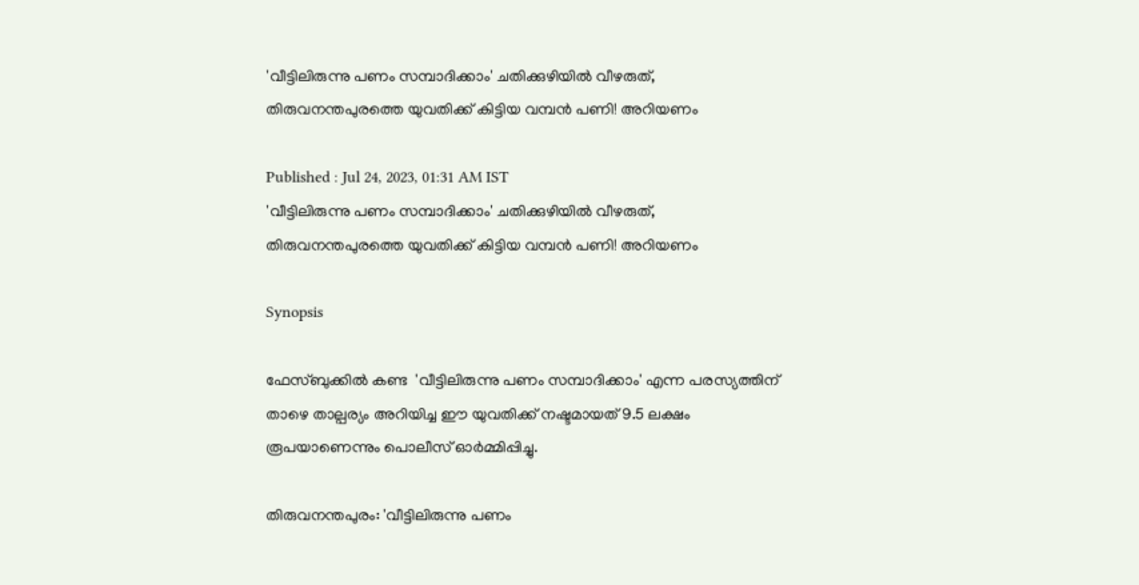'വീട്ടിലിരുന്നു പണം സമ്പാദിക്കാം' ചതിക്കുഴിയിൽ വീഴരുത്, തിരുവനന്തപുരത്തെ യുവതിക്ക് കിട്ടിയ വമ്പൻ പണി! അറിയണം

Published : Jul 24, 2023, 01:31 AM IST
'വീട്ടിലിരുന്നു പണം സമ്പാദിക്കാം' ചതിക്കുഴിയിൽ വീഴരുത്, തിരുവനന്തപുരത്തെ യുവതിക്ക് കിട്ടിയ വമ്പൻ പണി! അറിയണം

Synopsis

ഫേസ്‌ബുക്കിൽ കണ്ട  'വീട്ടിലിരുന്നു പണം സമ്പാദിക്കാം' എന്ന പരസ്യത്തിന് താഴെ താല്പര്യം അറിയിച്ച ഈ യുവതിക്ക് നഷ്ടമായത് 9.5 ലക്ഷം രൂപയാണെന്നും പൊലീസ് ഓർമ്മിപ്പിച്ചു.

തിരുവനന്തപുരം: 'വീട്ടിലിരുന്നു പണം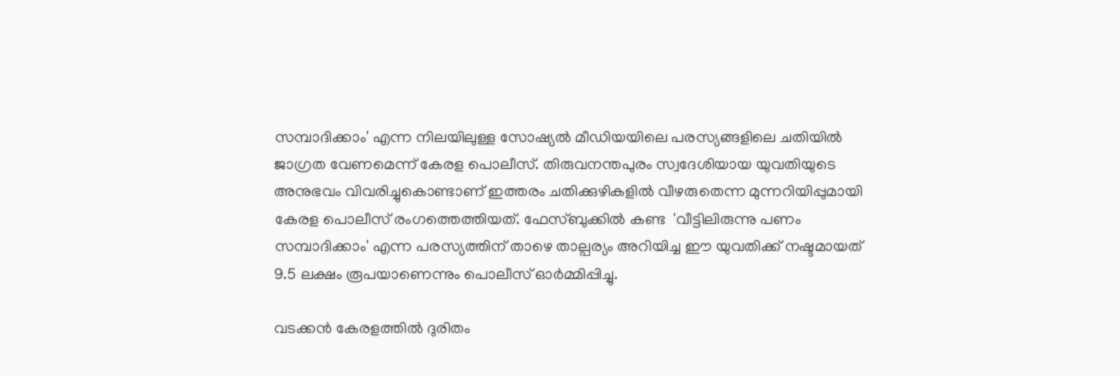സമ്പാദിക്കാം' എന്ന നിലയിലുള്ള സോഷ്യൽ മീഡിയയിലെ പരസ്യങ്ങളിലെ ചതിയിൽ ജാഗ്രത വേണമെന്ന് കേരള പൊലീസ്. തിരുവനന്തപുരം സ്വദേശിയായ യുവതിയുടെ അനുഭവം വിവരിച്ചുകൊണ്ടാണ് ഇത്തരം ചതിക്കുഴികളിൽ വീഴരുതെന്ന മുന്നറിയിപ്പുമായി കേരള പൊലീസ് രംഗത്തെത്തിയത്. ഫേസ്‌ബുക്കിൽ കണ്ട  'വീട്ടിലിരുന്നു പണം സമ്പാദിക്കാം' എന്ന പരസ്യത്തിന് താഴെ താല്പര്യം അറിയിച്ച ഈ യുവതിക്ക് നഷ്ടമായത് 9.5 ലക്ഷം രൂപയാണെന്നും പൊലീസ് ഓർമ്മിപ്പിച്ചു.

വടക്കൻ കേരളത്തിൽ ദുരിതം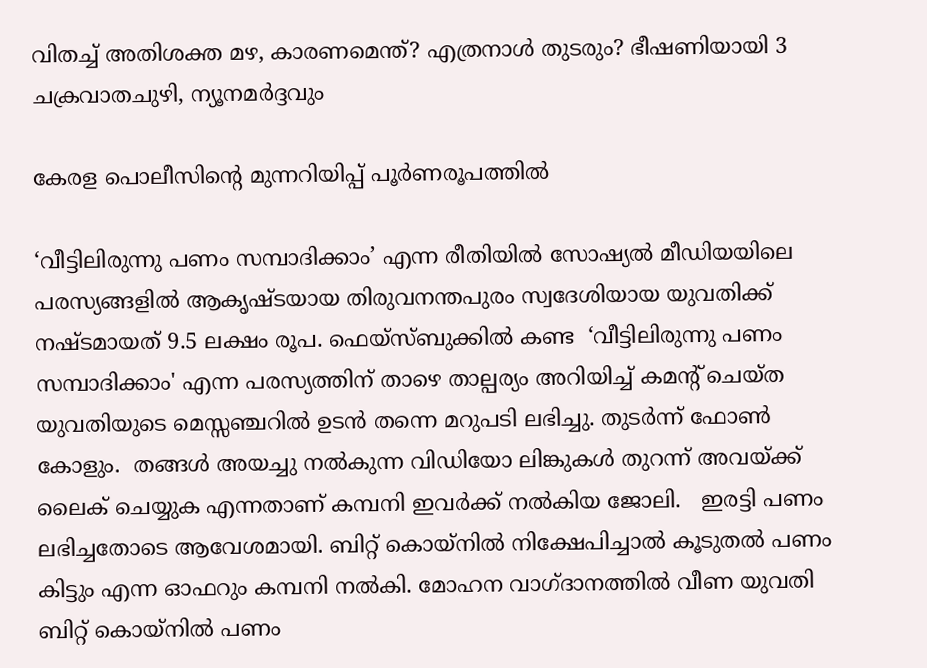വിതച്ച് അതിശക്ത മഴ, കാരണമെന്ത്? എത്രനാൾ തുടരും? ഭീഷണിയായി 3 ചക്രവാതചുഴി, ന്യൂനമർദ്ദവും

കേരള പൊലീസിന്‍റെ മുന്നറിയിപ്പ് പൂർണരൂപത്തിൽ

‘വീട്ടിലിരുന്നു പണം സമ്പാദിക്കാം’ എന്ന രീതിയിൽ സോഷ്യൽ മീഡിയയിലെ പരസ്യങ്ങളിൽ ആകൃഷ്ടയായ തിരുവനന്തപുരം സ്വദേശിയായ യുവതിക്ക് നഷ്ടമായത് 9.5 ലക്ഷം രൂപ. ഫെയ്‌സ്‌ബുക്കിൽ കണ്ട  ‘വീട്ടിലിരുന്നു പണം സമ്പാദിക്കാം' എന്ന പരസ്യത്തിന് താഴെ താല്പര്യം അറിയിച്ച് കമന്റ് ചെയ്ത യുവതിയുടെ മെസ്സഞ്ചറിൽ ഉടൻ തന്നെ മറുപടി ലഭിച്ചു. തുടർന്ന് ഫോൺ കോളും.  തങ്ങൾ അയച്ചു നൽകുന്ന വിഡിയോ ലിങ്കുകൾ തുറന്ന് അവയ്ക്ക് ലൈക് ചെയ്യുക എന്നതാണ് കമ്പനി ഇവർക്ക് നൽകിയ ജോലി.   ഇരട്ടി പണം ലഭിച്ചതോടെ ആവേശമായി. ബിറ്റ് കൊയ്‌നിൽ നിക്ഷേപിച്ചാൽ കൂടുതൽ പണം കിട്ടും എന്ന ഓഫറും കമ്പനി നൽകി. മോഹന വാഗ്ദാനത്തിൽ വീണ യുവതി  ബിറ്റ് കൊയ്‌നിൽ പണം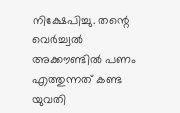നിക്ഷേപിച്ചു. തന്റെ വെർച്ച്വൽ അക്കൗണ്ടിൽ പണം എത്തുന്നത് കണ്ട യുവതി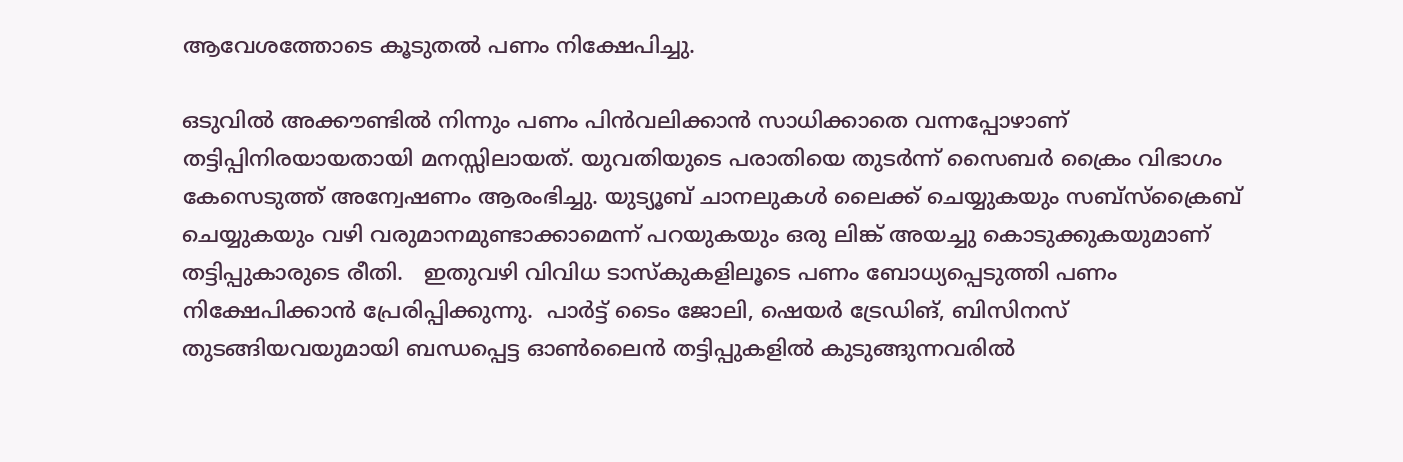ആവേശത്തോടെ കൂടുതൽ പണം നിക്ഷേപിച്ചു.

ഒടുവിൽ അക്കൗണ്ടിൽ നിന്നും പണം പിൻവലിക്കാൻ സാധിക്കാതെ വന്നപ്പോഴാണ് തട്ടിപ്പിനിരയായതായി മനസ്സിലായത്. യുവതിയുടെ പരാതിയെ തുടർന്ന് സൈബർ ക്രൈം വിഭാഗം കേസെടുത്ത് അന്വേഷണം ആരംഭിച്ചു. യുട്യൂബ് ചാനലുകൾ ലൈക്ക് ചെയ്യുകയും സബ്‌സ്‌ക്രൈബ് ചെയ്യുകയും വഴി വരുമാനമുണ്ടാക്കാമെന്ന് പറയുകയും ഒരു ലിങ്ക് അയച്ചു കൊടുക്കുകയുമാണ് തട്ടിപ്പുകാരുടെ രീതി.   ഇതുവഴി വിവിധ ടാസ്കുകളിലൂടെ പണം ബോധ്യപ്പെടുത്തി പണം നിക്ഷേപിക്കാൻ പ്രേരിപ്പിക്കുന്നു.  പാർട്ട് ടൈം ജോലി, ഷെയർ ട്രേഡിങ്, ബിസിനസ് തുടങ്ങിയവയുമായി ബന്ധപ്പെട്ട ഓൺലൈൻ തട്ടിപ്പുകളിൽ കുടുങ്ങുന്നവരിൽ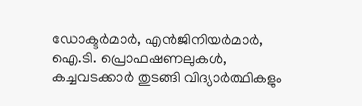ഡോക്ടർമാർ, എൻജിനിയർമാർ, ഐ.ടി. പ്രൊഫഷണലുകൾ, കച്ചവടക്കാർ തുടങ്ങി വിദ്യാർത്ഥികളും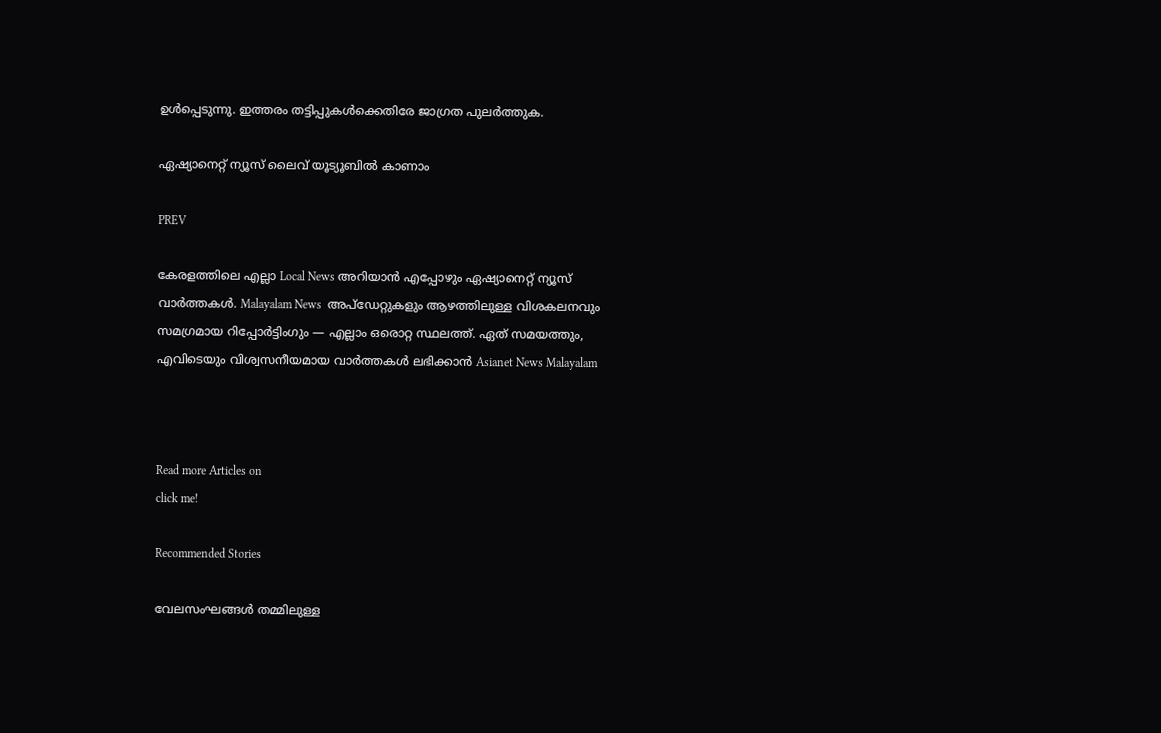ഉൾപ്പെടുന്നു. ഇത്തരം തട്ടിപ്പുകൾക്കെതിരേ ജാഗ്രത പുലർത്തുക.

ഏഷ്യാനെറ്റ് ന്യൂസ് ലൈവ് യൂട്യൂബിൽ കാണാം

PREV

കേരളത്തിലെ എല്ലാ Local News അറിയാൻ എപ്പോഴും ഏഷ്യാനെറ്റ് ന്യൂസ് വാർത്തകൾ. Malayalam News  അപ്‌ഡേറ്റുകളും ആഴത്തിലുള്ള വിശകലനവും സമഗ്രമായ റിപ്പോർട്ടിംഗും — എല്ലാം ഒരൊറ്റ സ്ഥലത്ത്. ഏത് സമയത്തും, എവിടെയും വിശ്വസനീയമായ വാർത്തകൾ ലഭിക്കാൻ Asianet News Malayalam



Read more Articles on
click me!

Recommended Stories

വേലസംഘങ്ങൾ തമ്മിലുള്ള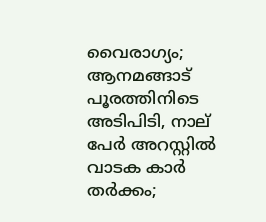വൈരാഗ്യം; ആനമങ്ങാട് പൂരത്തിനിടെ അടിപിടി, നാല് പേര്‍ അറസ്റ്റില്‍
വാടക കാർ തർക്കം;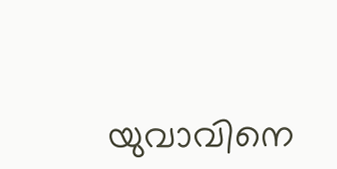യുവാവിനെ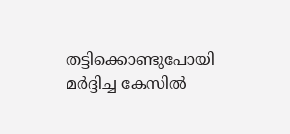തട്ടിക്കൊണ്ടുപോയി മർദ്ദിച്ച കേസിൽ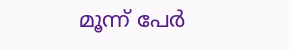മൂന്ന് പേർ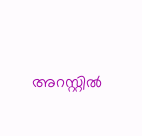അറസ്റ്റിൽ